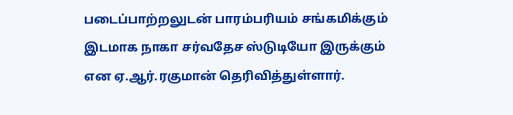படைப்பாற்றலுடன் பாரம்பரியம் சங்கமிக்கும் இடமாக நாகா சர்வதேச ஸ்டுடியோ இருக்கும் என ஏ.ஆர்.ரகுமான் தெரிவித்துள்ளார்.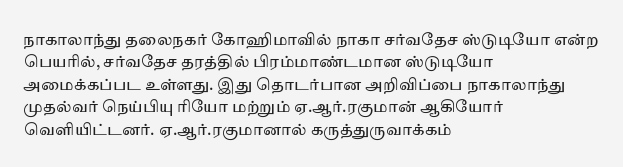நாகாலாந்து தலைநகர் கோஹிமாவில் நாகா சர்வதேச ஸ்டுடியோ என்ற பெயரில், சர்வதேச தரத்தில் பிரம்மாண்டமான ஸ்டுடியோ அமைக்கப்பட உள்ளது. இது தொடர்பான அறிவிப்பை நாகாலாந்து முதல்வர் நெய்பியு ரியோ மற்றும் ஏ.ஆர்.ரகுமான் ஆகியோர் வெளியிட்டனர். ஏ.ஆர்.ரகுமானால் கருத்துருவாக்கம்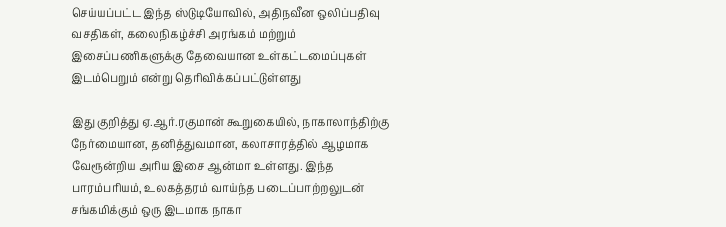செய்யப்பட்ட இந்த ஸ்டுடியோவில், அதிநவீன ஒலிப்பதிவு வசதிகள், கலைநிகழ்ச்சி அரங்கம் மற்றும் இசைப்பணிகளுக்கு தேவையான உள்கட்டமைப்புகள் இடம்பெறும் என்று தெரிவிக்கப்பட்டுள்ளது

இது குறித்து ஏ.ஆர்.ரகுமான் கூறுகையில், நாகாலாந்திற்கு நேர்மையான, தனித்துவமான, கலாசாரத்தில் ஆழமாக வேரூன்றிய அரிய இசை ஆன்மா உள்ளது. இந்த பாரம்பரியம், உலகத்தரம் வாய்ந்த படைப்பாற்றலுடன் சங்கமிக்கும் ஒரு இடமாக நாகா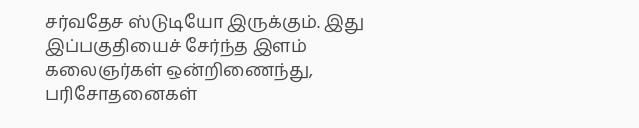சர்வதேச ஸ்டுடியோ இருக்கும். இது இப்பகுதியைச் சேர்ந்த இளம் கலைஞர்கள் ஒன்றிணைந்து, பரிசோதனைகள்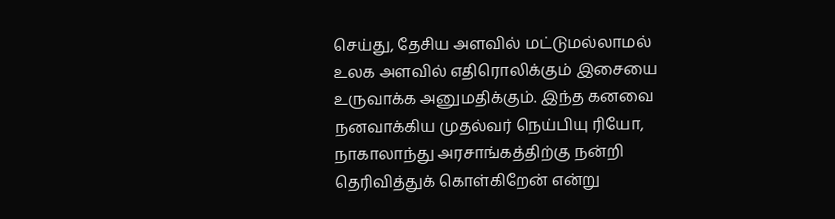செய்து, தேசிய அளவில் மட்டுமல்லாமல் உலக அளவில் எதிரொலிக்கும் இசையை உருவாக்க அனுமதிக்கும். இந்த கனவை நனவாக்கிய முதல்வர் நெய்பியு ரியோ, நாகாலாந்து அரசாங்கத்திற்கு நன்றி தெரிவித்துக் கொள்கிறேன் என்று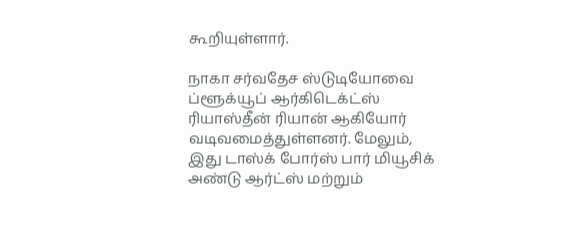கூறியுள்ளார்.

நாகா சர்வதேச ஸ்டுடியோவை ப்ளூக்யூப் ஆர்கிடெக்ட்ஸ் ரியாஸ்தீன் ரியான் ஆகியோர் வடிவமைத்துள்ளனர். மேலும், இது டாஸ்க் போர்ஸ் பார் மியூசிக் அண்டு ஆர்ட்ஸ் மற்றும்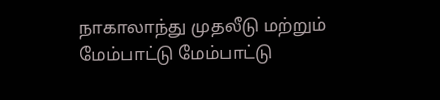நாகாலாந்து முதலீடு மற்றும் மேம்பாட்டு மேம்பாட்டு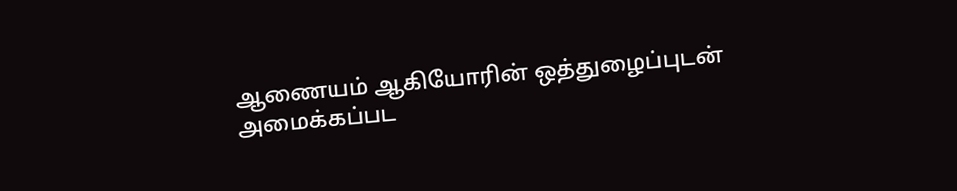ஆணையம் ஆகியோரின் ஒத்துழைப்புடன் அமைக்கப்பட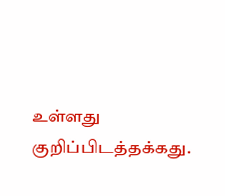உள்ளது குறிப்பிடத்தக்கது.